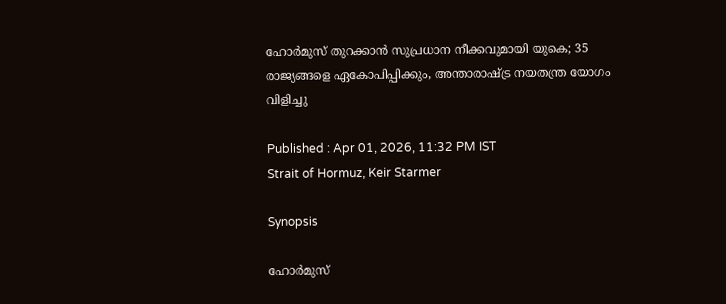ഹോർമുസ് തുറക്കാൻ സുപ്രധാന നീക്കവുമായി യുകെ; 35 രാജ്യങ്ങളെ ഏകോപിപ്പിക്കും, അന്താരാഷ്ട്ര നയതന്ത്ര യോഗം വിളിച്ചു

Published : Apr 01, 2026, 11:32 PM IST
Strait of Hormuz, Keir Starmer

Synopsis

ഹോർമുസ്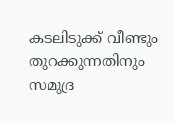കടലിടുക്ക് വീണ്ടും തുറക്കുന്നതിനും സമുദ്ര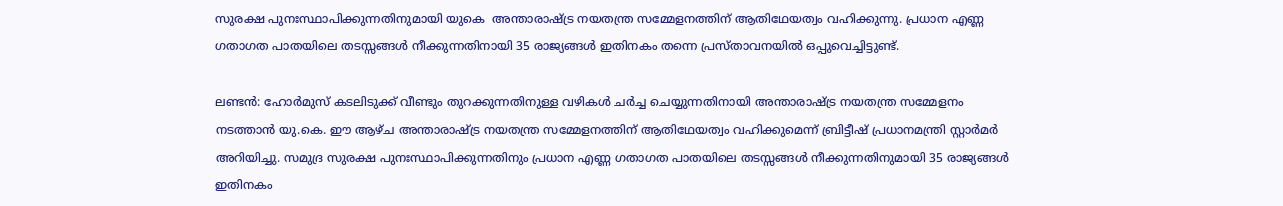സുരക്ഷ പുനഃസ്ഥാപിക്കുന്നതിനുമായി യുകെ  അന്താരാഷ്ട്ര നയതന്ത്ര സമ്മേളനത്തിന് ആതിഥേയത്വം വഹിക്കുന്നു. പ്രധാന എണ്ണ ഗതാഗത പാതയിലെ തടസ്സങ്ങൾ നീക്കുന്നതിനായി 35 രാജ്യങ്ങൾ ഇതിനകം തന്നെ പ്രസ്താവനയിൽ ഒപ്പുവെച്ചിട്ടുണ്ട്.

ലണ്ടൻ: ഹോർമുസ് കടലിടുക്ക് വീണ്ടും തുറക്കുന്നതിനുള്ള വഴികൾ ചർച്ച ചെയ്യുന്നതിനായി അന്താരാഷ്ട്ര നയതന്ത്ര സമ്മേളനം നടത്താൻ യു.കെ. ഈ ആഴ്ച അന്താരാഷ്ട്ര നയതന്ത്ര സമ്മേളനത്തിന് ആതിഥേയത്വം വഹിക്കുമെന്ന് ബ്രിട്ടീഷ് പ്രധാനമന്ത്രി സ്റ്റാർമർ അറിയിച്ചു. സമുദ്ര സുരക്ഷ പുനഃസ്ഥാപിക്കുന്നതിനും പ്രധാന എണ്ണ ഗതാഗത പാതയിലെ തടസ്സങ്ങൾ നീക്കുന്നതിനുമായി 35 രാജ്യങ്ങൾ ഇതിനകം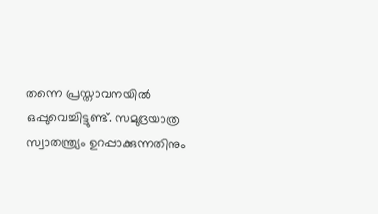തന്നെ പ്രസ്താവനയിൽ ഒപ്പുവെച്ചിട്ടുണ്ട്. സമുദ്രയാത്ര സ്വാതന്ത്ര്യം ഉറപ്പാക്കുന്നതിനും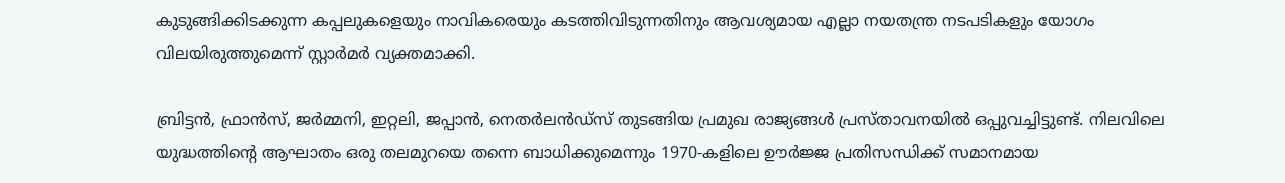കുടുങ്ങിക്കിടക്കുന്ന കപ്പലുകളെയും നാവികരെയും കടത്തിവിടുന്നതിനും ആവശ്യമായ എല്ലാ നയതന്ത്ര നടപടികളും യോഗം വിലയിരുത്തുമെന്ന് സ്റ്റാർമർ വ്യക്തമാക്കി.

ബ്രിട്ടൻ, ഫ്രാൻസ്, ജർമ്മനി, ഇറ്റലി, ജപ്പാൻ, നെതർലൻഡ്‌സ് തുടങ്ങിയ പ്രമുഖ രാജ്യങ്ങൾ പ്രസ്താവനയിൽ ഒപ്പുവച്ചിട്ടുണ്ട്. നിലവിലെ യുദ്ധത്തിന്റെ ആഘാതം ഒരു തലമുറയെ തന്നെ ബാധിക്കുമെന്നും 1970-കളിലെ ഊർജ്ജ പ്രതിസന്ധിക്ക് സമാനമായ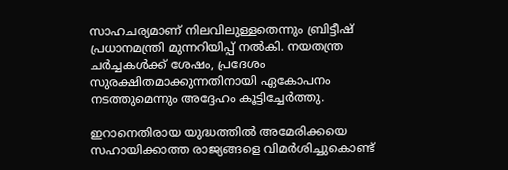സാഹചര്യമാണ് നിലവിലുള്ളതെന്നും ബ്രിട്ടീഷ് പ്രധാനമന്ത്രി മുന്നറിയിപ്പ് നൽകി. നയതന്ത്ര ചർച്ചകൾക്ക് ശേഷം, പ്രദേശം സുരക്ഷിതമാക്കുന്നതിനായി ഏകോപനം നടത്തുമെന്നും അദ്ദേഹം കൂട്ടിച്ചേർത്തു.

ഇറാനെതിരായ യുദ്ധത്തിൽ അമേരിക്കയെ സഹായിക്കാത്ത രാജ്യങ്ങളെ വിമർശിച്ചുകൊണ്ട്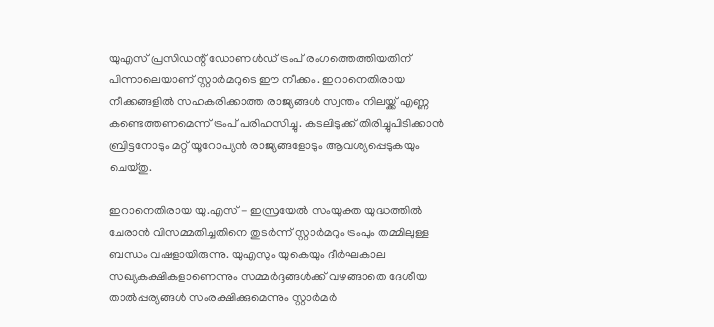യുഎസ് പ്രസിഡന്റ് ഡോണൾഡ് ട്രംപ് രംഗത്തെത്തിയതിന് പിന്നാലെയാണ് സ്റ്റാർമറുടെ ഈ നീക്കം. ഇറാനെതിരായ നീക്കങ്ങളിൽ സഹകരിക്കാത്ത രാജ്യങ്ങൾ സ്വന്തം നിലയ്ക്ക് എണ്ണ കണ്ടെത്തണമെന്ന് ട്രംപ് പരിഹസിച്ചു. കടലിടുക്ക് തിരിച്ചുപിടിക്കാൻ ബ്രിട്ടനോടും മറ്റ് യൂറോപ്യൻ രാജ്യങ്ങളോടും ആവശ്യപ്പെടുകയും ചെയ്തു.

ഇറാനെതിരായ യു.എസ് - ഇസ്രയേൽ സംയുക്ത യുദ്ധത്തിൽ ചേരാൻ വിസമ്മതിച്ചതിനെ തുടർന്ന് സ്റ്റാർമറും ട്രംപും തമ്മിലുള്ള ബന്ധം വഷളായിരുന്നു. യുഎസും യുകെയും ദീർഘകാല സഖ്യകക്ഷികളാണെന്നും സമ്മർദ്ദങ്ങൾക്ക് വഴങ്ങാതെ ദേശീയ താൽപ്പര്യങ്ങൾ സംരക്ഷിക്കുമെന്നും സ്റ്റാർമർ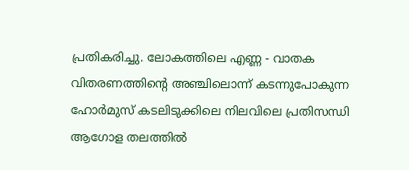പ്രതികരിച്ചു. ലോകത്തിലെ എണ്ണ - വാതക വിതരണത്തിന്റെ അഞ്ചിലൊന്ന് കടന്നുപോകുന്ന ഹോർമുസ് കടലിടുക്കിലെ നിലവിലെ പ്രതിസന്ധി ആഗോള തലത്തിൽ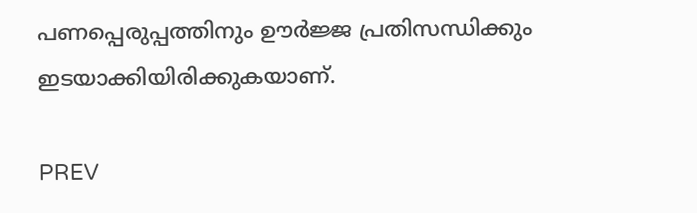പണപ്പെരുപ്പത്തിനും ഊർജ്ജ പ്രതിസന്ധിക്കും ഇടയാക്കിയിരിക്കുകയാണ്.

PREV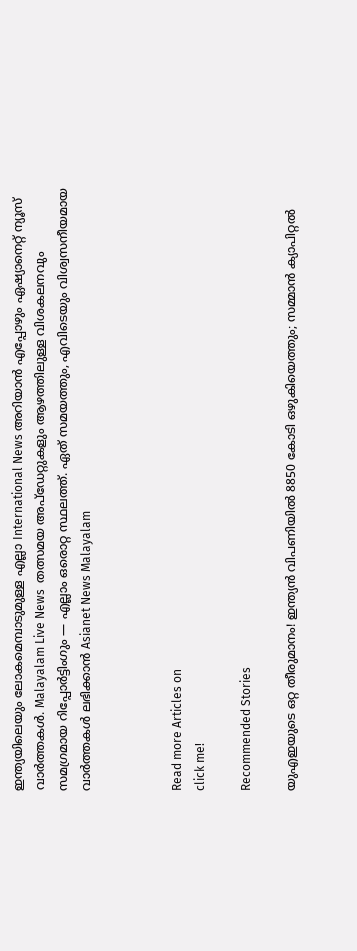ഇന്ത്യയിലെയും ലോകമെമ്പാടുമുള്ള എല്ലാ International News അറിയാൻ എപ്പോഴും ഏഷ്യാനെറ്റ് ന്യൂസ് വാർത്തകൾ. Malayalam Live News  തത്സമയ അപ്‌ഡേറ്റുകളും ആഴത്തിലുള്ള വിശകലനവും സമഗ്രമായ റിപ്പോർട്ടിംഗും — എല്ലാം ഒരൊറ്റ സ്ഥലത്ത്. ഏത് സമയത്തും, എവിടെയും വിശ്വസനീയമായ വാർത്തകൾ ലഭിക്കാൻ Asianet News Malayalam



Read more Articles on
click me!

Recommended Stories

യുഎഇയുടെ ഒറ്റ തീരുമാനം! ഇന്ത്യൻ വിപണിയിൽ 8850 കോടി ഒഴുകിയെത്തും; സമ്മാൻ ക്യാപിറ്റൽ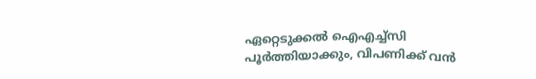ഏറ്റെടുക്കൽ ഐഎച്ച്സി പൂർത്തിയാക്കും, വിപണിക്ക് വൻ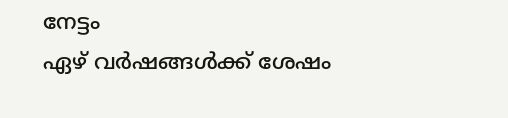നേട്ടം
ഏഴ് വർഷങ്ങൾക്ക് ശേഷം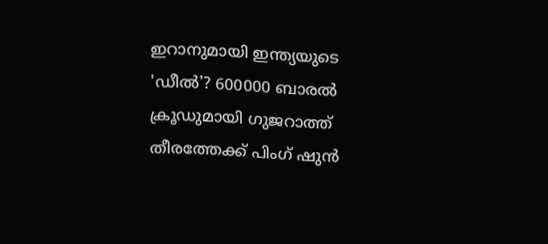ഇറാനുമായി ഇന്ത്യയുടെ 'ഡീൽ'? 600000 ബാരൽ ക്രൂഡുമായി ഗുജറാത്ത് തീരത്തേക്ക് പിംഗ് ഷുൻ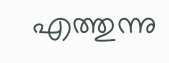എത്തുന്നു